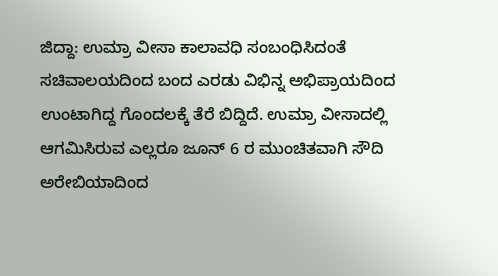ಜಿದ್ದಾ: ಉಮ್ರಾ ವೀಸಾ ಕಾಲಾವಧಿ ಸಂಬಂಧಿಸಿದಂತೆ ಸಚಿವಾಲಯದಿಂದ ಬಂದ ಎರಡು ವಿಭಿನ್ನ ಅಭಿಪ್ರಾಯದಿಂದ ಉಂಟಾಗಿದ್ದ ಗೊಂದಲಕ್ಕೆ ತೆರೆ ಬಿದ್ದಿದೆ. ಉಮ್ರಾ ವೀಸಾದಲ್ಲಿ ಆಗಮಿಸಿರುವ ಎಲ್ಲರೂ ಜೂನ್ 6 ರ ಮುಂಚಿತವಾಗಿ ಸೌದಿ ಅರೇಬಿಯಾದಿಂದ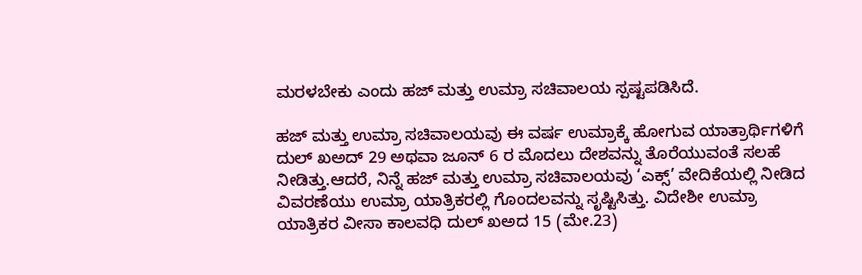ಮರಳಬೇಕು ಎಂದು ಹಜ್ ಮತ್ತು ಉಮ್ರಾ ಸಚಿವಾಲಯ ಸ್ಪಷ್ಟಪಡಿಸಿದೆ.

ಹಜ್ ಮತ್ತು ಉಮ್ರಾ ಸಚಿವಾಲಯವು ಈ ವರ್ಷ ಉಮ್ರಾಕ್ಕೆ ಹೋಗುವ ಯಾತ್ರಾರ್ಥಿಗಳಿಗೆ ದುಲ್ ಖಅದ್ 29 ಅಥವಾ ಜೂನ್ 6 ರ ಮೊದಲು ದೇಶವನ್ನು ತೊರೆಯುವಂತೆ ಸಲಹೆ ನೀಡಿತ್ತು.ಆದರೆ, ನಿನ್ನೆ ಹಜ್ ಮತ್ತು ಉಮ್ರಾ ಸಚಿವಾಲಯವು ‘ಎಕ್ಸ್’ ವೇದಿಕೆಯಲ್ಲಿ ನೀಡಿದ ವಿವರಣೆಯು ಉಮ್ರಾ ಯಾತ್ರಿಕರಲ್ಲಿ ಗೊಂದಲವನ್ನು ಸೃಷ್ಟಿಸಿತ್ತು. ವಿದೇಶೀ ಉಮ್ರಾ ಯಾತ್ರಿಕರ ವೀಸಾ ಕಾಲವಧಿ ದುಲ್ ಖಅದ 15 (ಮೇ.23)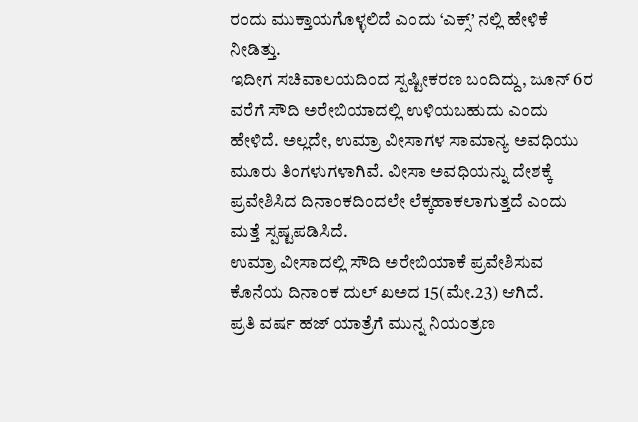ರಂದು ಮುಕ್ತಾಯಗೊಳ್ಳಲಿದೆ ಎಂದು ‘ಎಕ್ಸ್’ ನಲ್ಲಿ ಹೇಳಿಕೆ ನೀಡಿತ್ತು.
ಇದೀಗ ಸಚಿವಾಲಯದಿಂದ ಸ್ಪಷ್ಟೀಕರಣ ಬಂದಿದ್ದು, ಜೂನ್ 6ರ ವರೆಗೆ ಸೌದಿ ಅರೇಬಿಯಾದಲ್ಲಿ ಉಳಿಯಬಹುದು ಎಂದು ಹೇಳಿದೆ. ಅಲ್ಲದೇ, ಉಮ್ರಾ ವೀಸಾಗಳ ಸಾಮಾನ್ಯ ಅವಧಿಯು ಮೂರು ತಿಂಗಳುಗಳಾಗಿವೆ. ವೀಸಾ ಅವಧಿಯನ್ನು ದೇಶಕ್ಕೆ ಪ್ರವೇಶಿಸಿದ ದಿನಾಂಕದಿಂದಲೇ ಲೆಕ್ಕಹಾಕಲಾಗುತ್ತದೆ ಎಂದು ಮತ್ತೆ ಸ್ಪಷ್ಟಪಡಿಸಿದೆ.
ಉಮ್ರಾ ವೀಸಾದಲ್ಲಿ ಸೌದಿ ಅರೇಬಿಯಾಕೆ ಪ್ರವೇಶಿಸುವ ಕೊನೆಯ ದಿನಾಂಕ ದುಲ್ ಖಅದ 15(ಮೇ.23) ಆಗಿದೆ.
ಪ್ರತಿ ವರ್ಷ ಹಜ್ ಯಾತ್ರೆಗೆ ಮುನ್ನ ನಿಯಂತ್ರಣ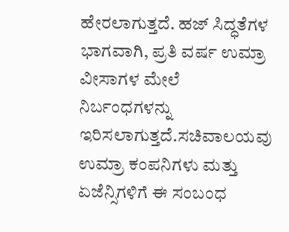ಹೇರಲಾಗುತ್ತದೆ. ಹಜ್ ಸಿದ್ಧತೆಗಳ ಭಾಗವಾಗಿ, ಪ್ರತಿ ವರ್ಷ ಉಮ್ರಾ ವೀಸಾಗಳ ಮೇಲೆ ನಿರ್ಬಂಧಗಳನ್ನು ಇರಿಸಲಾಗುತ್ತದೆ.ಸಚಿವಾಲಯವು ಉಮ್ರಾ ಕಂಪನಿಗಳು ಮತ್ತು ಏಜೆನ್ಸಿಗಳಿಗೆ ಈ ಸಂಬಂಧ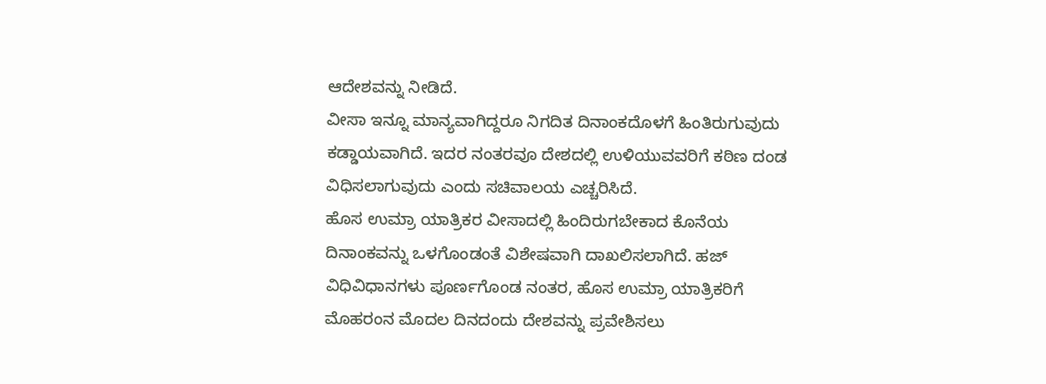ಆದೇಶವನ್ನು ನೀಡಿದೆ.
ವೀಸಾ ಇನ್ನೂ ಮಾನ್ಯವಾಗಿದ್ದರೂ ನಿಗದಿತ ದಿನಾಂಕದೊಳಗೆ ಹಿಂತಿರುಗುವುದು ಕಡ್ಡಾಯವಾಗಿದೆ. ಇದರ ನಂತರವೂ ದೇಶದಲ್ಲಿ ಉಳಿಯುವವರಿಗೆ ಕಠಿಣ ದಂಡ ವಿಧಿಸಲಾಗುವುದು ಎಂದು ಸಚಿವಾಲಯ ಎಚ್ಚರಿಸಿದೆ.
ಹೊಸ ಉಮ್ರಾ ಯಾತ್ರಿಕರ ವೀಸಾದಲ್ಲಿ ಹಿಂದಿರುಗಬೇಕಾದ ಕೊನೆಯ ದಿನಾಂಕವನ್ನು ಒಳಗೊಂಡಂತೆ ವಿಶೇಷವಾಗಿ ದಾಖಲಿಸಲಾಗಿದೆ. ಹಜ್ ವಿಧಿವಿಧಾನಗಳು ಪೂರ್ಣಗೊಂಡ ನಂತರ, ಹೊಸ ಉಮ್ರಾ ಯಾತ್ರಿಕರಿಗೆ ಮೊಹರಂನ ಮೊದಲ ದಿನದಂದು ದೇಶವನ್ನು ಪ್ರವೇಶಿಸಲು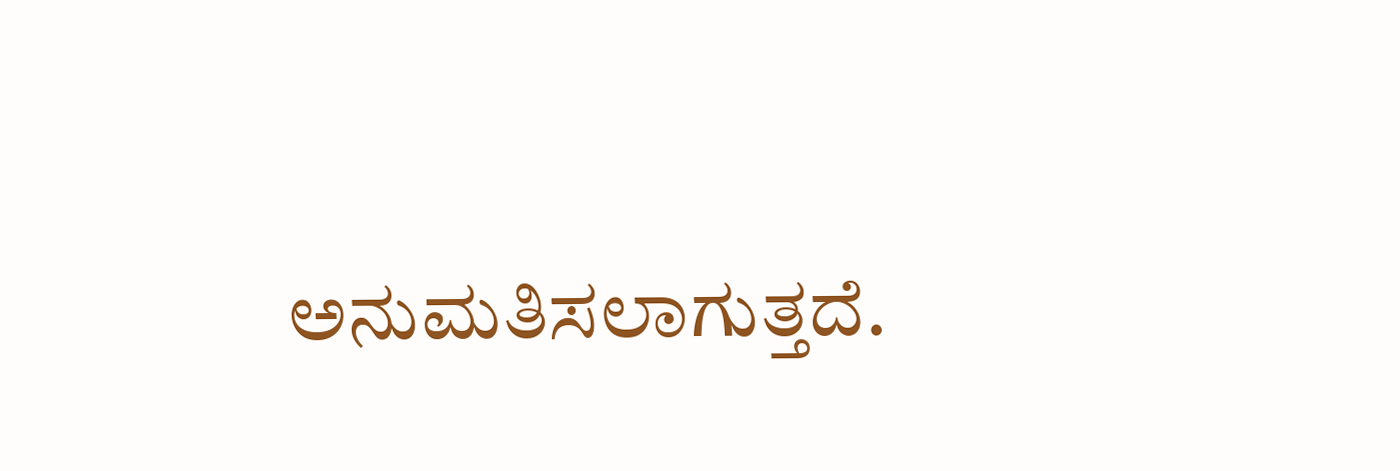ಅನುಮತಿಸಲಾಗುತ್ತದೆ.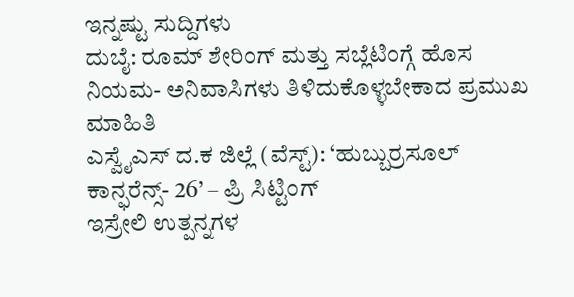ಇನ್ನಷ್ಟು ಸುದ್ದಿಗಳು
ದುಬೈ: ರೂಮ್ ಶೇರಿಂಗ್ ಮತ್ತು ಸಬ್ಲೆಟಿಂಗ್ಗೆ ಹೊಸ ನಿಯಮ- ಅನಿವಾಸಿಗಳು ತಿಳಿದುಕೊಳ್ಳಬೇಕಾದ ಪ್ರಮುಖ ಮಾಹಿತಿ
ಎಸ್ವೈಎಸ್ ದ.ಕ ಜಿಲ್ಲೆ (ವೆಸ್ಟ್): ‘ಹುಬ್ಬುರ್ರಸೂಲ್ ಕಾನ್ಫರೆನ್ಸ್- 26’ – ಪ್ರಿ ಸಿಟ್ಟಿಂಗ್
ಇಸ್ರೇಲಿ ಉತ್ಪನ್ನಗಳ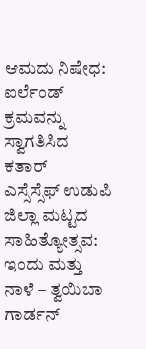ಆಮದು ನಿಷೇಧ: ಐರ್ಲೆಂಡ್ ಕ್ರಮವನ್ನು ಸ್ವಾಗತಿಸಿದ ಕತಾರ್
ಎಸ್ಸೆಸ್ಸೆಫ್ ಉಡುಪಿ ಜಿಲ್ಲಾ ಮಟ್ಟದ ಸಾಹಿತ್ಯೋತ್ಸವ: ಇಂದು ಮತ್ತು ನಾಳೆ – ತ್ವಯಿಬಾ ಗಾರ್ಡನ್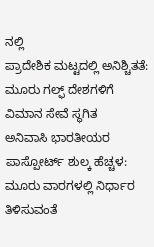ನಲ್ಲಿ
ಪ್ರಾದೇಶಿಕ ಮಟ್ಟದಲ್ಲಿ ಅನಿಶ್ಚಿತತೆ: ಮೂರು ಗಲ್ಫ್ ದೇಶಗಳಿಗೆ ವಿಮಾನ ಸೇವೆ ಸ್ಥಗಿತ
ಅನಿವಾಸಿ ಭಾರತೀಯರ ಪಾಸ್ಪೋರ್ಟ್ ಶುಲ್ಕ ಹೆಚ್ಚಳ: ಮೂರು ವಾರಗಳಲ್ಲಿ ನಿರ್ಧಾರ ತಿಳಿಸುವಂತೆ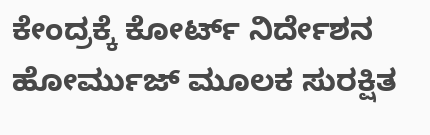ಕೇಂದ್ರಕ್ಕೆ ಕೋರ್ಟ್ ನಿರ್ದೇಶನ
ಹೋರ್ಮುಜ್ ಮೂಲಕ ಸುರಕ್ಷಿತ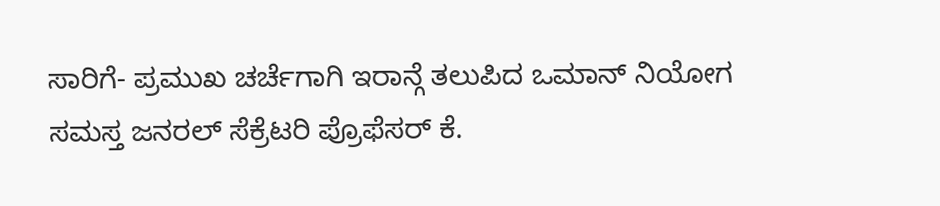ಸಾರಿಗೆ- ಪ್ರಮುಖ ಚರ್ಚೆಗಾಗಿ ಇರಾನ್ಗೆ ತಲುಪಿದ ಒಮಾನ್ ನಿಯೋಗ
ಸಮಸ್ತ ಜನರಲ್ ಸೆಕ್ರೆಟರಿ ಪ್ರೊಫೆಸರ್ ಕೆ.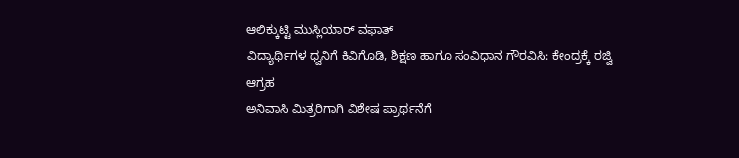ಆಲಿಕ್ಕುಟ್ಟಿ ಮುಸ್ಲಿಯಾರ್ ವಫಾತ್
ವಿದ್ಯಾರ್ಥಿಗಳ ಧ್ವನಿಗೆ ಕಿವಿಗೊಡಿ, ಶಿಕ್ಷಣ ಹಾಗೂ ಸಂವಿಧಾನ ಗೌರವಿಸಿ: ಕೇಂದ್ರಕ್ಕೆ ರಜ್ವಿ ಆಗ್ರಹ
ಅನಿವಾಸಿ ಮಿತ್ರರಿಗಾಗಿ ವಿಶೇಷ ಪ್ರಾರ್ಥನೆಗೆ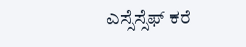ಎಸ್ಸೆಸ್ಸೆಫ್ ಕರೆ